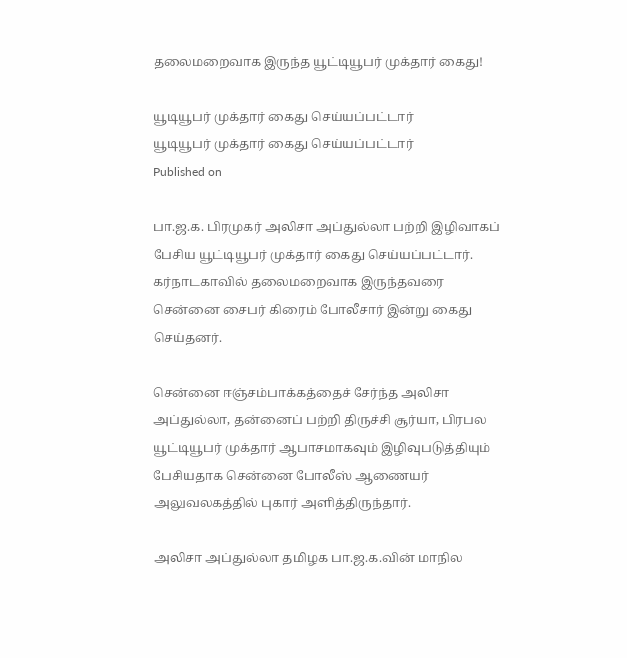தலைமறைவாக இருந்த யூட்டியூபர் முக்தார் கைது!

யூடியூபர் முக்தார் கைது செய்யப்பட்டார்
யூடியூபர் முக்தார் கைது செய்யப்பட்டார்
Published on

பா.ஜ.க. பிரமுகர் அலிசா அப்துல்லா பற்றி இழிவாகப் பேசிய யூட்டியூபர் முக்தார் கைது செய்யப்பட்டார். கர்நாடகாவில் தலைமறைவாக இருந்தவரை சென்னை சைபர் கிரைம் போலீசார் இன்று கைது செய்தனர்.

சென்னை ஈஞ்சம்பாக்கத்தைச் சேர்ந்த அலிசா அப்துல்லா, தன்னைப் பற்றி திருச்சி சூர்யா, பிரபல யூட்டியூபர் முக்தார் ஆபாசமாகவும் இழிவுபடுத்தியும் பேசியதாக சென்னை போலீஸ் ஆணையர் அலுவலகத்தில் புகார் அளித்திருந்தார்.

அலிசா அப்துல்லா தமிழக பா.ஜ.க.வின் மாநில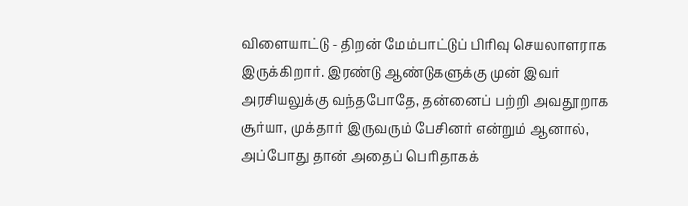விளையாட்டு - திறன் மேம்பாட்டுப் பிரிவு செயலாளராக இருக்கிறார். இரண்டு ஆண்டுகளுக்கு முன் இவர் அரசியலுக்கு வந்தபோதே, தன்னைப் பற்றி அவதூறாக சூர்யா, முக்தார் இருவரும் பேசினர் என்றும் ஆனால், அப்போது தான் அதைப் பெரிதாகக்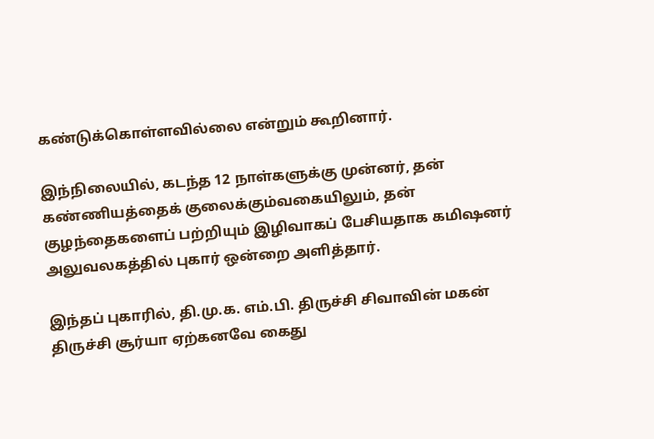கண்டுக்கொள்ளவில்லை என்றும் கூறினார்.

இந்நிலையில், கடந்த 12 நாள்களுக்கு முன்னர், தன் கண்ணியத்தைக் குலைக்கும்வகையிலும், தன் குழந்தைகளைப் பற்றியும் இழிவாகப் பேசியதாக கமிஷனர் அலுவலகத்தில் புகார் ஒன்றை அளித்தார்.

இந்தப் புகாரில், தி.மு.க. எம்.பி. திருச்சி சிவாவின் மகன் திருச்சி சூர்யா ஏற்கனவே கைது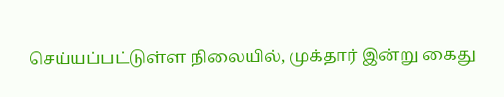செய்யப்பட்டுள்ள நிலையில், முக்தார் இன்று கைது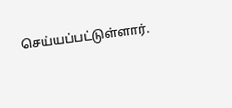செய்யப்பட்டுள்ளார்.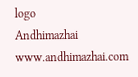logo
Andhimazhai
www.andhimazhai.com